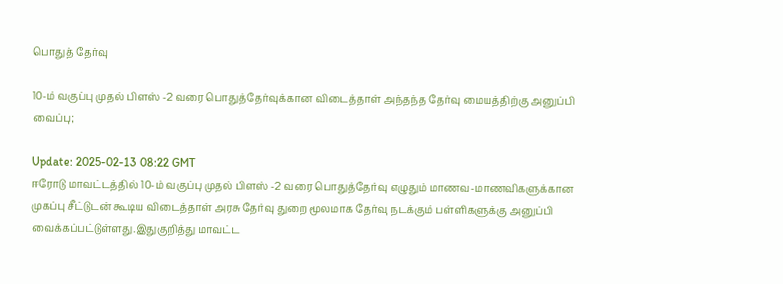பொதுத் தேர்வு

10-ம் வகுப்பு முதல் பிளஸ் -2 வரை பொதுத்தேர்வுக்கான விடைத்தாள் அந்தந்த தேர்வு மையத்திற்கு அனுப்பி வைப்பு;

Update: 2025-02-13 08:22 GMT
ஈரோடு மாவட்டத்தில் 10-ம் வகுப்பு முதல் பிளஸ் -2 வரை பொதுத்தேர்வு எழுதும் மாணவ-மாணவிகளுக்கான முகப்பு சீட்டுடன் கூடிய விடைத்தாள் அரசு தேர்வு துறை மூலமாக தேர்வு நடக்கும் பள்ளிகளுக்கு அனுப்பி வைக்கப்பட்டுள்ளது.இதுகுறித்து மாவட்ட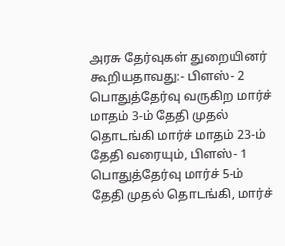அரசு தேர்வுகள் துறையினர் கூறியதாவது:- பிளஸ்- 2 பொதுத்தேர்வு வருகிற மார்ச் மாதம் 3-ம் தேதி முதல் தொடங்கி மார்ச் மாதம் 23-ம் தேதி வரையும், பிளஸ்- 1 பொதுத்தேர்வு மார்ச் 5-ம் தேதி முதல் தொடங்கி, மார்ச்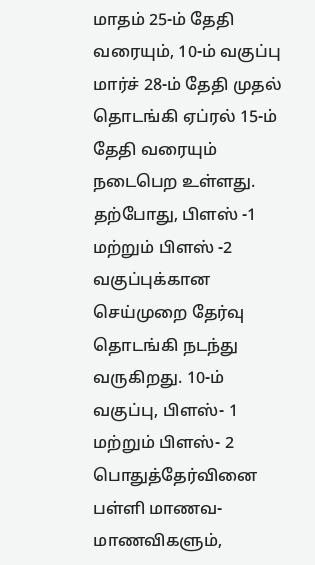மாதம் 25-ம் தேதி வரையும், 10-ம் வகுப்பு மார்ச் 28-ம் தேதி முதல் தொடங்கி ஏப்ரல் 15-ம் தேதி வரையும் நடைபெற உள்ளது. தற்போது, பிளஸ் -1 மற்றும் பிளஸ் -2 வகுப்புக்கான செய்முறை தேர்வு தொடங்கி நடந்து வருகிறது. 10-ம் வகுப்பு, பிளஸ்- 1 மற்றும் பிளஸ்- 2 பொதுத்தேர்வினை பள்ளி மாணவ-மாணவிகளும்,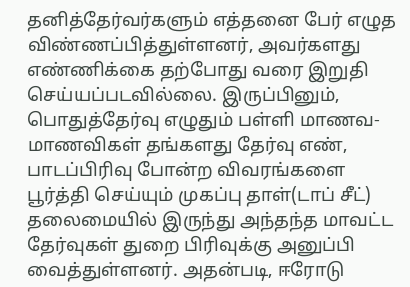தனித்தேர்வர்களும் எத்தனை பேர் எழுத விண்ணப்பித்துள்ளனர், அவர்களது எண்ணிக்கை தற்போது வரை இறுதி செய்யப்படவில்லை. இருப்பினும், பொதுத்தேர்வு எழுதும் பள்ளி மாணவ-மாணவிகள் தங்களது தேர்வு எண், பாடப்பிரிவு போன்ற விவரங்களை பூர்த்தி செய்யும் முகப்பு தாள்(டாப் சீட்) தலைமையில் இருந்து அந்தந்த மாவட்ட தேர்வுகள் துறை பிரிவுக்கு அனுப்பி வைத்துள்ளனர். அதன்படி, ஈரோடு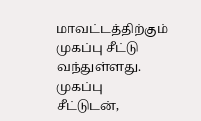மாவட்டத்திற்கும் முகப்பு சீட்டு வந்துள்ளது. முகப்பு சீட்டுடன்,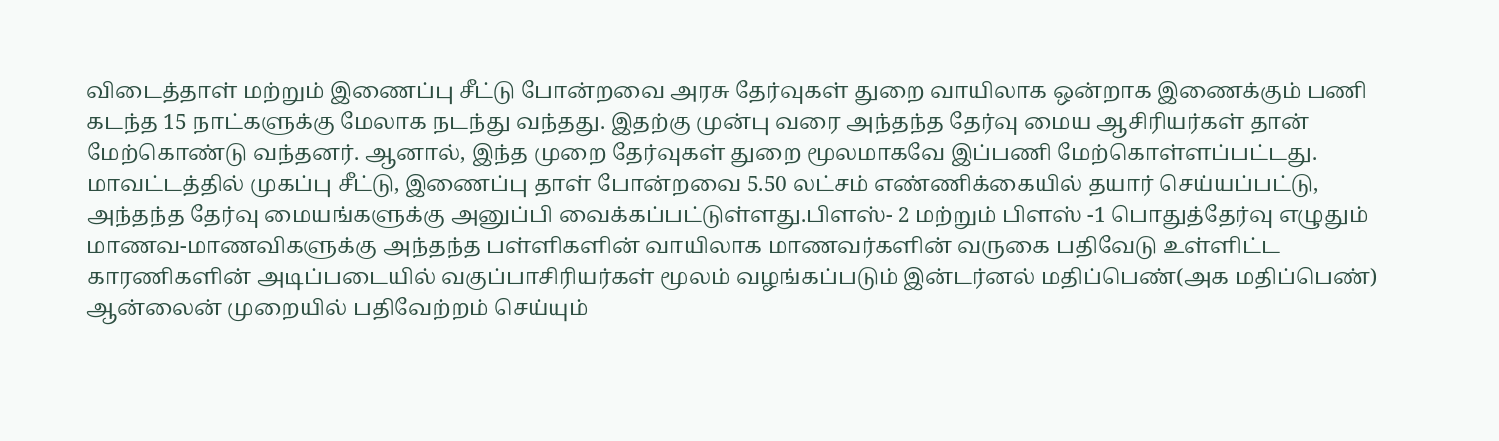விடைத்தாள் மற்றும் இணைப்பு சீட்டு போன்றவை அரசு தேர்வுகள் துறை வாயிலாக ஒன்றாக இணைக்கும் பணி கடந்த 15 நாட்களுக்கு மேலாக நடந்து வந்தது. இதற்கு முன்பு வரை அந்தந்த தேர்வு மைய ஆசிரியர்கள் தான் மேற்கொண்டு வந்தனர். ஆனால், இந்த முறை தேர்வுகள் துறை மூலமாகவே இப்பணி மேற்கொள்ளப்பட்டது. மாவட்டத்தில் முகப்பு சீட்டு, இணைப்பு தாள் போன்றவை 5.50 லட்சம் எண்ணிக்கையில் தயார் செய்யப்பட்டு, அந்தந்த தேர்வு மையங்களுக்கு அனுப்பி வைக்கப்பட்டுள்ளது.பிளஸ்- 2 மற்றும் பிளஸ் -1 பொதுத்தேர்வு எழுதும் மாணவ-மாணவிகளுக்கு அந்தந்த பள்ளிகளின் வாயிலாக மாணவர்களின் வருகை பதிவேடு உள்ளிட்ட காரணிகளின் அடிப்படையில் வகுப்பாசிரியர்கள் மூலம் வழங்கப்படும் இன்டர்னல் மதிப்பெண்(அக மதிப்பெண்) ஆன்லைன் முறையில் பதிவேற்றம் செய்யும்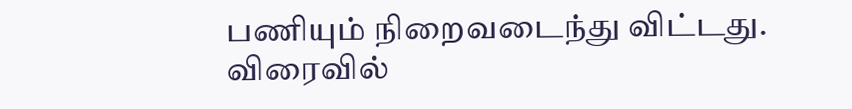பணியும் நிறைவடைந்து விட்டது. விரைவில்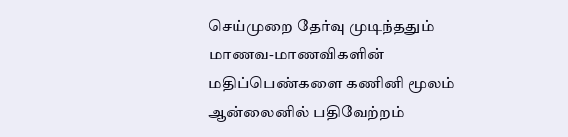செய்முறை தேர்வு முடிந்ததும் மாணவ-மாணவிகளின் மதிப்பெண்களை கணினி மூலம் ஆன்லைனில் பதிவேற்றம்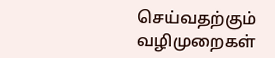செய்வதற்கும் வழிமுறைகள்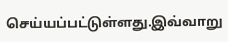செய்யப்பட்டுள்ளது.இவ்வாறு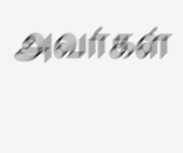அவர்கள்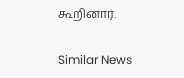கூறினார்.

Similar News